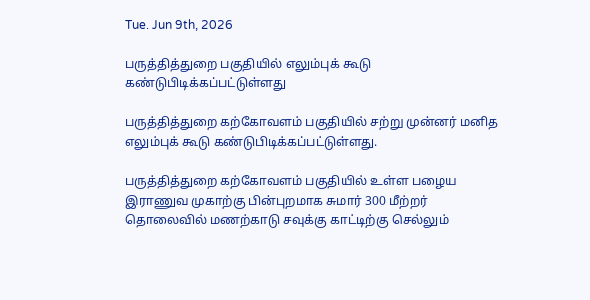Tue. Jun 9th, 2026

பருத்தித்துறை பகுதியில் எலும்புக் கூடு கண்டுபிடிக்கப்பட்டுள்ளது

பருத்தித்துறை கற்கோவளம் பகுதியில் சற்று முன்னர் மனித எலும்புக் கூடு கண்டுபிடிக்கப்பட்டுள்ளது.

பருத்தித்துறை கற்கோவளம் பகுதியில் உள்ள பழைய இராணுவ முகாற்கு பின்புறமாக சுமார் 300 மீற்றர் தொலைவில் மணற்காடு சவுக்கு காட்டிற்கு செல்லும்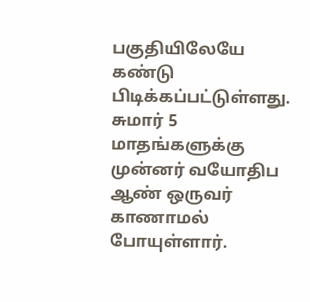பகுதியிலேயே கண்டு பிடிக்கப்பட்டுள்ளது.
சுமார் 5 மாதங்களுக்கு முன்னர் வயோதிப ஆண் ஒருவர் காணாமல் போயுள்ளார்.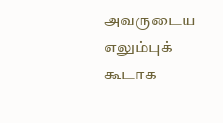அவருடைய எலும்புக் கூடாக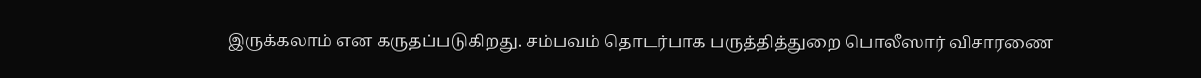இருக்கலாம் என கருதப்படுகிறது. சம்பவம் தொடர்பாக பருத்தித்துறை பொலீஸார் விசாரணை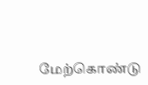மேற்கொண்டு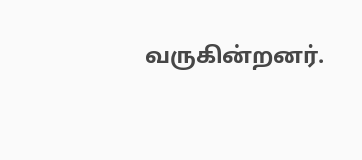வருகின்றனர்.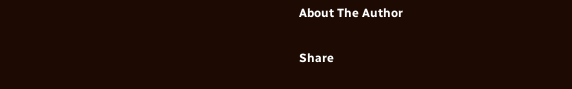About The Author

Share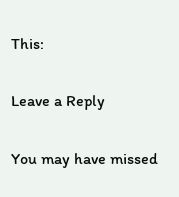This:

Leave a Reply

You may have missed